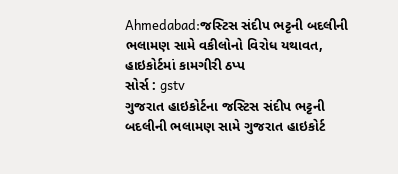Ahmedabad:જસ્ટિસ સંદીપ ભટ્ટની બદલીની ભલામણ સામે વકીલોનો વિરોધ યથાવત, હાઇકોર્ટમાં કામગીરી ઠપ્પ
સોર્સ : gstv
ગુજરાત હાઇકોર્ટના જસ્ટિસ સંદીપ ભટ્ટની બદલીની ભલામણ સામે ગુજરાત હાઇકોર્ટ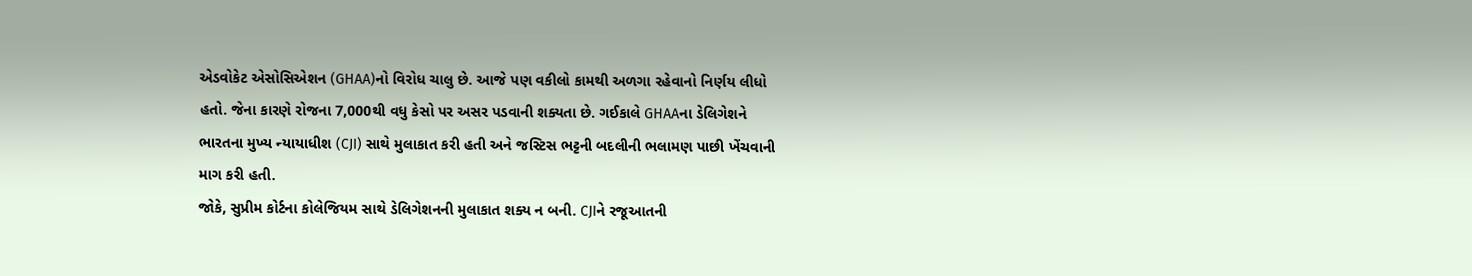એડવોકેટ એસોસિએશન (GHAA)નો વિરોધ ચાલુ છે. આજે પણ વકીલો કામથી અળગા રહેવાનો નિર્ણય લીધો હતો. જેના કારણે રોજના 7,000થી વધુ કેસો પર અસર પડવાની શક્યતા છે. ગઈકાલે GHAAના ડેલિગેશને ભારતના મુખ્ય ન્યાયાધીશ (CJI) સાથે મુલાકાત કરી હતી અને જસ્ટિસ ભટ્ટની બદલીની ભલામણ પાછી ખેંચવાની માગ કરી હતી.
જોકે, સુપ્રીમ કોર્ટના કોલેજિયમ સાથે ડેલિગેશનની મુલાકાત શક્ય ન બની. CJIને રજૂઆતની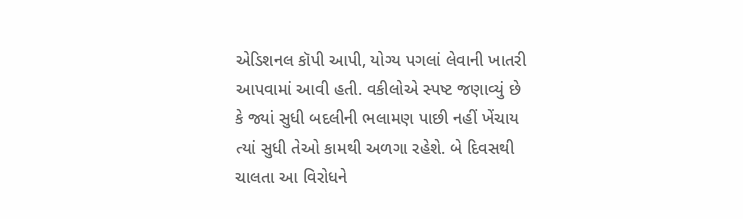એડિશનલ કૉપી આપી, યોગ્ય પગલાં લેવાની ખાતરી આપવામાં આવી હતી. વકીલોએ સ્પષ્ટ જણાવ્યું છે કે જ્યાં સુધી બદલીની ભલામણ પાછી નહીં ખેંચાય ત્યાં સુધી તેઓ કામથી અળગા રહેશે. બે દિવસથી ચાલતા આ વિરોધને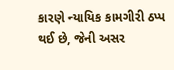કારણે ન્યાયિક કામગીરી ઠપ્પ થઈ છે, જેની અસર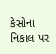કેસોના નિકાલ પર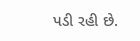પડી રહી છે.